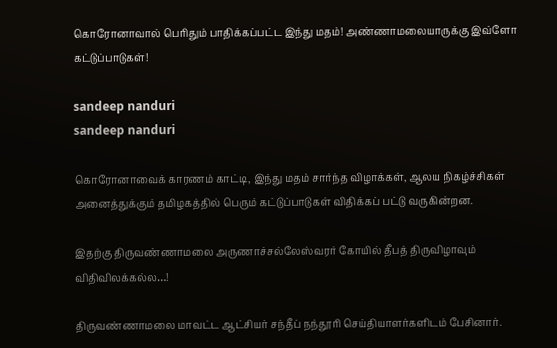கொரோனாவால் பெரிதும் பாதிக்கப்பட்ட இந்து மதம்! அண்ணாமலையாருக்கு இவ்ளோ கட்டுப்பாடுகள்!

sandeep nanduri
sandeep nanduri

கொரோனாவைக் காரணம் காட்டி, இந்து மதம் சார்ந்த விழாக்கள், ஆலய நிகழ்ச்சிகள் அனைத்துக்கும் தமிழகத்தில் பெரும் கட்டுப்பாடுகள் விதிக்கப் பட்டு வருகின்றன.

இதற்கு திருவண்ணாமலை அருணாச்சல்லேஸ்வரர் கோயில் தீபத் திருவிழாவும் விதிவிலக்கல்ல…!

திருவண்ணாமலை மாவட்ட ஆட்சியர் சந்தீப் நந்தூரி செய்தியாளர்களிடம் பேசினார்.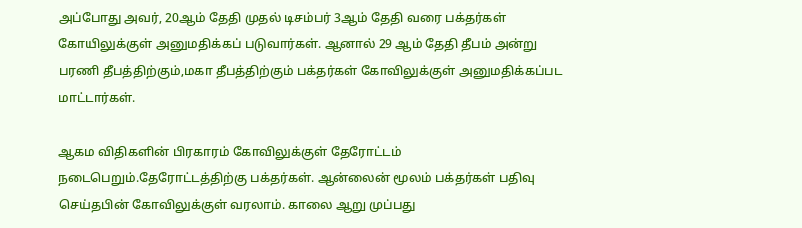அப்போது அவர், 20ஆம் தேதி முதல் டிசம்பர் 3ஆம் தேதி வரை பக்தர்கள் கோயிலுக்குள் அனுமதிக்கப் படுவார்கள். ஆனால் 29 ஆம் தேதி தீபம் அன்று பரணி தீபத்திற்கும்,மகா தீபத்திற்கும் பக்தர்கள் கோவிலுக்குள் அனுமதிக்கப்பட மாட்டார்கள்.

ஆகம விதிகளின் பிரகாரம் கோவிலுக்குள் தேரோட்டம் நடைபெறும்.தேரோட்டத்திற்கு பக்தர்கள். ஆன்லைன் மூலம் பக்தர்கள் பதிவு செய்தபின் கோவிலுக்குள் வரலாம். காலை ஆறு முப்பது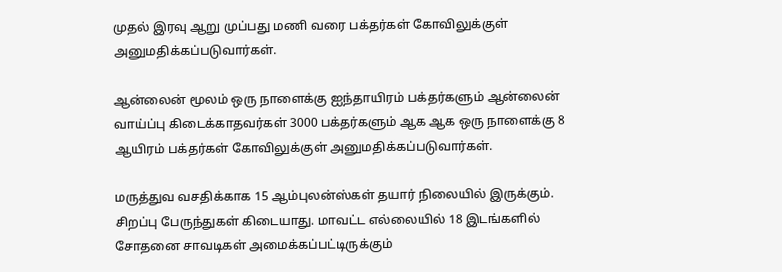முதல் இரவு ஆறு முப்பது மணி வரை பக்தர்கள் கோவிலுக்குள் அனுமதிக்கப்படுவார்கள்.

ஆன்லைன் மூலம் ஒரு நாளைக்கு ஐந்தாயிரம் பக்தர்களும் ஆன்லைன் வாய்ப்பு கிடைக்காதவர்கள் 3000 பக்தர்களும் ஆக ஆக ஒரு நாளைக்கு 8 ஆயிரம் பக்தர்கள் கோவிலுக்குள் அனுமதிக்கப்படுவார்கள்.

மருத்துவ வசதிக்காக 15 ஆம்புலன்ஸ்கள் தயார் நிலையில் இருக்கும். சிறப்பு பேருந்துகள் கிடையாது. மாவட்ட எல்லையில் 18 இடங்களில் சோதனை சாவடிகள் அமைக்கப்பட்டிருக்கும்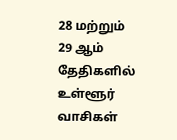28 மற்றும் 29 ஆம் தேதிகளில் உள்ளூர் வாசிகள்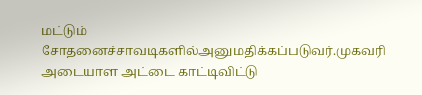மட்டும் சோதனைச்சாவடிகளில்அனுமதிக்கப்படுவர்.முகவரி அடையாள அட்டை காட்டிவிட்டு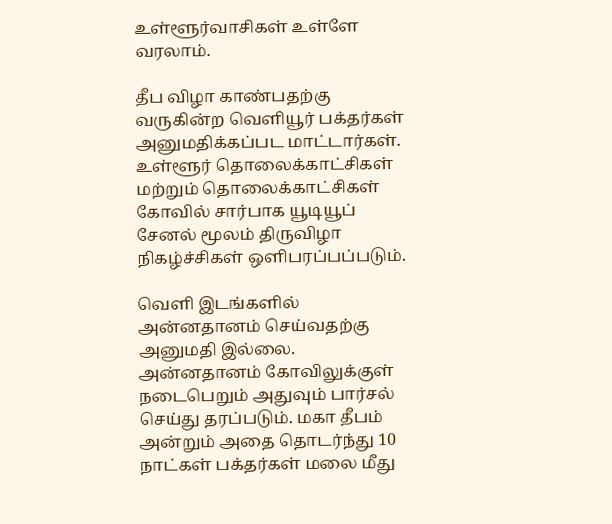உள்ளூர்வாசிகள் உள்ளே வரலாம்.

தீப விழா காண்பதற்கு வருகின்ற வெளியூர் பக்தர்கள் அனுமதிக்கப்பட மாட்டார்கள். உள்ளூர் தொலைக்காட்சிகள் மற்றும் தொலைக்காட்சிகள் கோவில் சார்பாக யூடியூப் சேனல் மூலம் திருவிழா நிகழ்ச்சிகள் ஒளிபரப்பப்படும்.

வெளி இடங்களில் அன்னதானம் செய்வதற்கு அனுமதி இல்லை.
அன்னதானம் கோவிலுக்குள் நடைபெறும் அதுவும் பார்சல் செய்து தரப்படும். மகா தீபம் அன்றும் அதை தொடர்ந்து 10 நாட்கள் பக்தர்கள் மலை மீது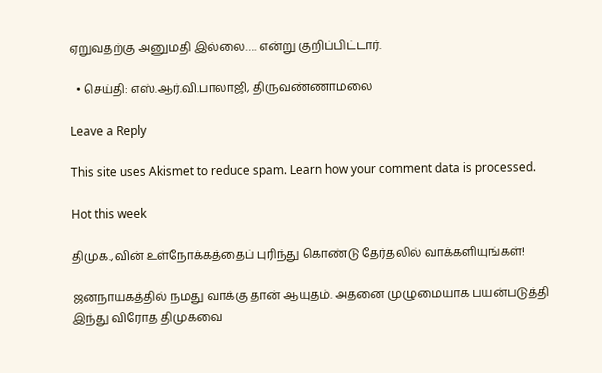ஏறுவதற்கு அனுமதி இல்லை…. என்று குறிப்பிட்டார்.

  • செய்தி: எஸ்.ஆர்.வி.பாலாஜி, திருவண்ணாமலை

Leave a Reply

This site uses Akismet to reduce spam. Learn how your comment data is processed.

Hot this week

திமுக.,வின் உள்நோக்கத்தைப் புரிந்து கொண்டு தேர்தலில் வாக்களியுங்கள்!

ஜனநாயகத்தில் நமது வாக்கு தான் ஆயுதம். அதனை முழுமையாக பயன்படுத்தி இந்து விரோத திமுகவை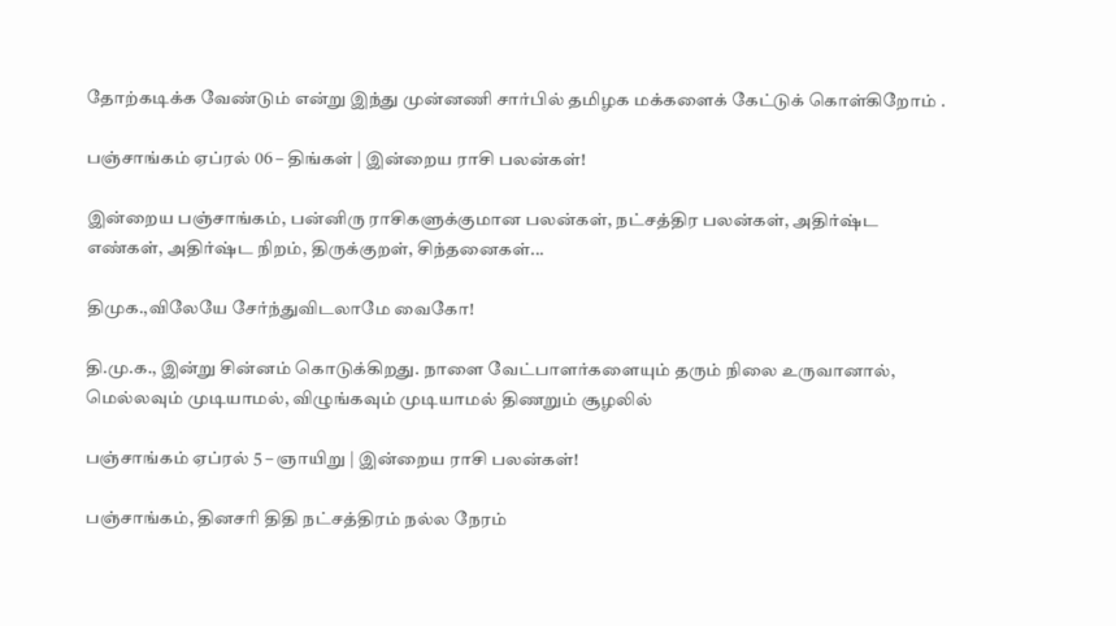தோற்கடிக்க வேண்டும் என்று இந்து முன்னணி சார்பில் தமிழக மக்களைக் கேட்டுக் கொள்கிறோம் .

பஞ்சாங்கம் ஏப்ரல் 06 – திங்கள் | இன்றைய ராசி பலன்கள்!

இன்றைய பஞ்சாங்கம், பன்னிரு ராசிகளுக்குமான பலன்கள், நட்சத்திர பலன்கள், அதிர்ஷ்ட எண்கள், அதிர்ஷ்ட நிறம், திருக்குறள், சிந்தனைகள்...

திமுக.,விலேயே சேர்ந்துவிடலாமே வைகோ!

தி.மு.க., இன்று சின்னம் கொடுக்கிறது. நாளை வேட்பாளர்களையும் தரும் நிலை உருவானால், மெல்லவும் முடியாமல், விழுங்கவும் முடியாமல் திணறும் சூழலில்

பஞ்சாங்கம் ஏப்ரல் 5 – ஞாயிறு | இன்றைய ராசி பலன்கள்!

பஞ்சாங்கம், தினசரி திதி நட்சத்திரம் நல்ல நேரம்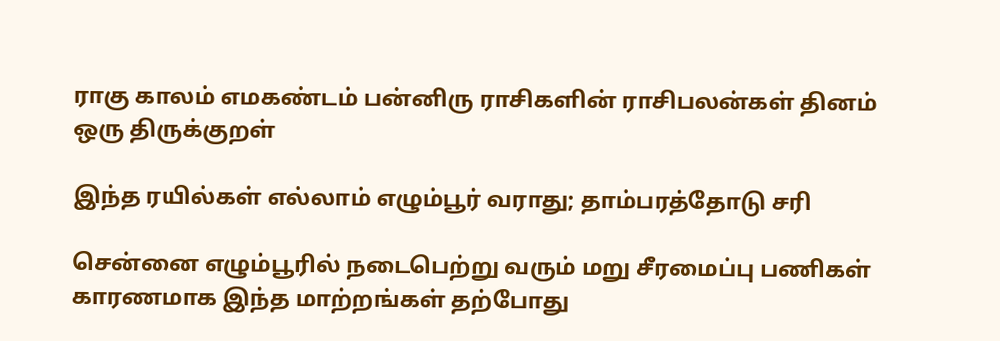ராகு காலம் எமகண்டம் பன்னிரு ராசிகளின் ராசிபலன்கள் தினம் ஒரு திருக்குறள்

இந்த ரயில்கள் எல்லாம் எழும்பூர் வராது; தாம்பரத்தோடு சரி

சென்னை எழும்பூரில் நடைபெற்று வரும் மறு சீரமைப்பு பணிகள் காரணமாக இந்த மாற்றங்கள் தற்போது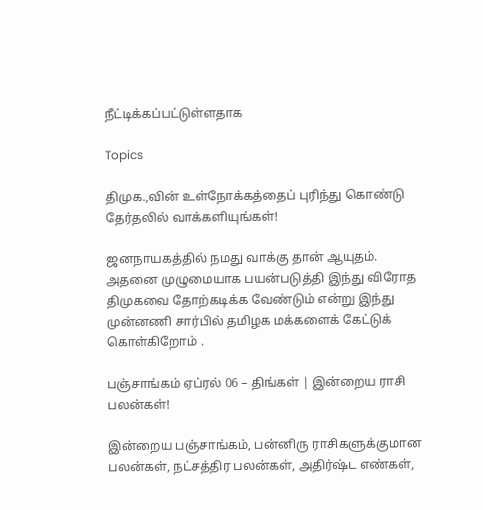நீட்டிக்கப்பட்டுள்ளதாக‌

Topics

திமுக.,வின் உள்நோக்கத்தைப் புரிந்து கொண்டு தேர்தலில் வாக்களியுங்கள்!

ஜனநாயகத்தில் நமது வாக்கு தான் ஆயுதம். அதனை முழுமையாக பயன்படுத்தி இந்து விரோத திமுகவை தோற்கடிக்க வேண்டும் என்று இந்து முன்னணி சார்பில் தமிழக மக்களைக் கேட்டுக் கொள்கிறோம் .

பஞ்சாங்கம் ஏப்ரல் 06 – திங்கள் | இன்றைய ராசி பலன்கள்!

இன்றைய பஞ்சாங்கம், பன்னிரு ராசிகளுக்குமான பலன்கள், நட்சத்திர பலன்கள், அதிர்ஷ்ட எண்கள்,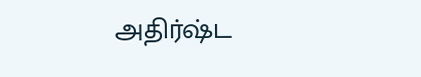அதிர்ஷ்ட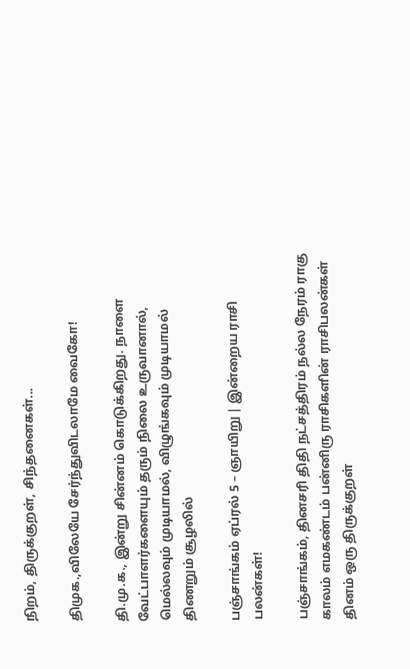நிறம், திருக்குறள், சிந்தனைகள்...

திமுக.,விலேயே சேர்ந்துவிடலாமே வைகோ!

தி.மு.க., இன்று சின்னம் கொடுக்கிறது. நாளை வேட்பாளர்களையும் தரும் நிலை உருவானால், மெல்லவும் முடியாமல், விழுங்கவும் முடியாமல் திணறும் சூழலில்

பஞ்சாங்கம் ஏப்ரல் 5 – ஞாயிறு | இன்றைய ராசி பலன்கள்!

பஞ்சாங்கம், தினசரி திதி நட்சத்திரம் நல்ல நேரம் ராகு காலம் எமகண்டம் பன்னிரு ராசிகளின் ராசிபலன்கள் தினம் ஒரு திருக்குறள்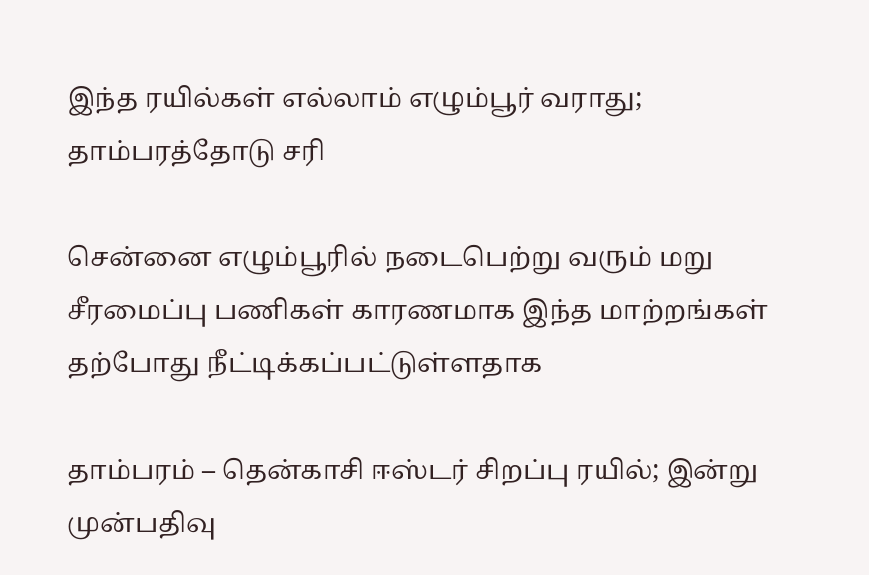இந்த ரயில்கள் எல்லாம் எழும்பூர் வராது; தாம்பரத்தோடு சரி

சென்னை எழும்பூரில் நடைபெற்று வரும் மறு சீரமைப்பு பணிகள் காரணமாக இந்த மாற்றங்கள் தற்போது நீட்டிக்கப்பட்டுள்ளதாக‌

தாம்பரம் – தென்காசி ஈஸ்டர் சிறப்பு ரயில்; இன்று முன்பதிவு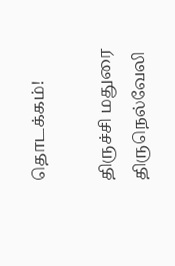தொடக்கம்!

திருச்சி மதுரை திருநெல்வேலி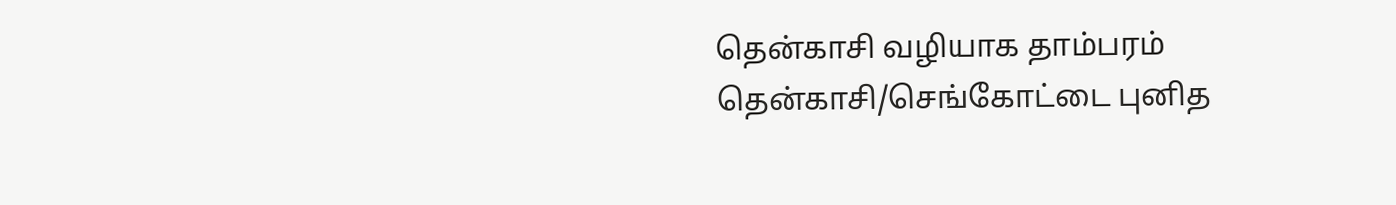தென்காசி வழியாக தாம்பரம் தென்காசி/செங்கோட்டை புனித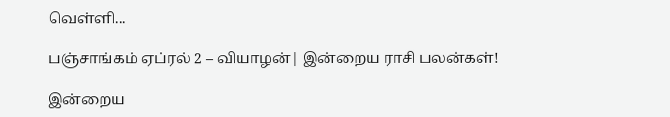வெள்ளி...

பஞ்சாங்கம் ஏப்ரல் 2 – வியாழன்| இன்றைய ராசி பலன்கள்!

இன்றைய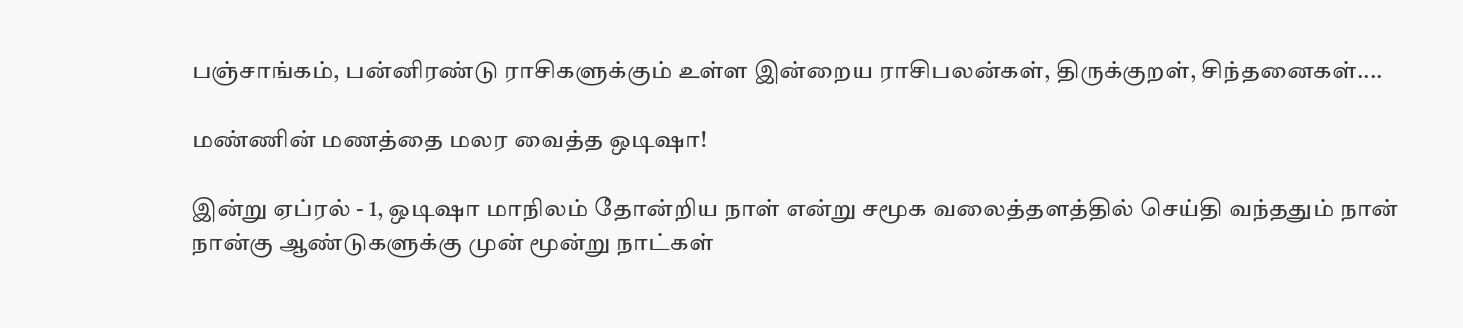பஞ்சாங்கம், பன்னிரண்டு ராசிகளுக்கும் உள்ள இன்றைய ராசிபலன்கள், திருக்குறள், சிந்தனைகள்....

மண்ணின் மணத்தை மலர வைத்த ஒடிஷா!

இன்று ஏப்ரல் - 1, ஒடிஷா மாநிலம் தோன்றிய நாள் என்று சமூக வலைத்தளத்தில் செய்தி வந்ததும் நான் நான்கு ஆண்டுகளுக்கு முன் மூன்று நாட்கள்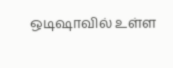ஒடிஷாவில் உள்ள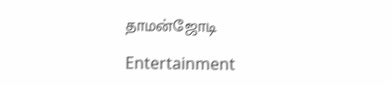தாமன்ஜோடி

Entertainment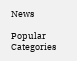News

Popular Categories